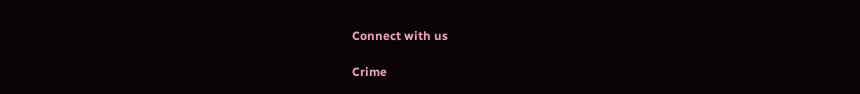Connect with us

Crime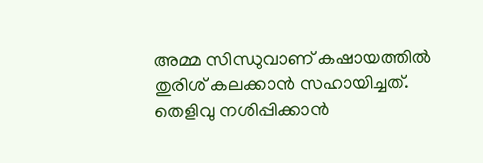അമ്മ സിന്ധുവാണ് കഷായത്തിൽ തുരിശ് കലക്കാന്‍ സഹായിച്ചത്. തെളിവു നശിപ്പിക്കാന്‍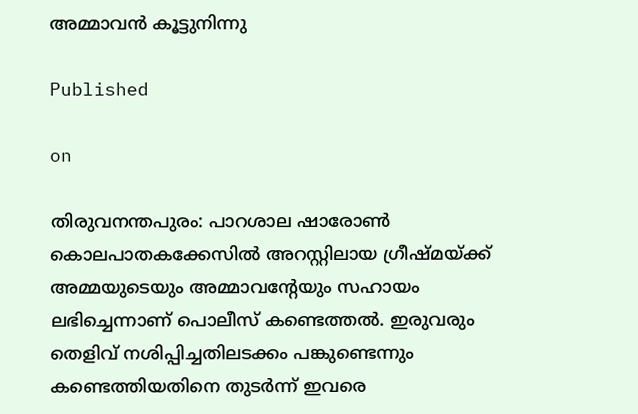അമ്മാവൻ കൂട്ടുനിന്നു

Published

on

തിരുവനന്തപുരം: പാറശാല ഷാരോണ്‍ കൊലപാതകക്കേസില്‍ അറസ്റ്റിലായ ഗ്രീഷ്മയ്ക്ക്  അമ്മയുടെയും അമ്മാവന്‍റേയും സഹായം ലഭിച്ചെന്നാണ് പൊലീസ് കണ്ടെത്തൽ. ഇരുവരും തെളിവ് നശിപ്പിച്ചതിലടക്കം പങ്കുണ്ടെന്നും കണ്ടെത്തിയതിനെ തുടർന്ന് ഇവരെ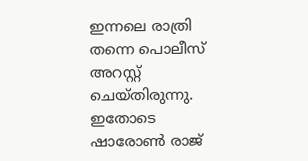ഇന്നലെ രാത്രി തന്നെ പൊലീസ് അറസ്റ്റ് ചെയ്തിരുന്നു. ഇതോടെ ഷാരോൺ രാജ്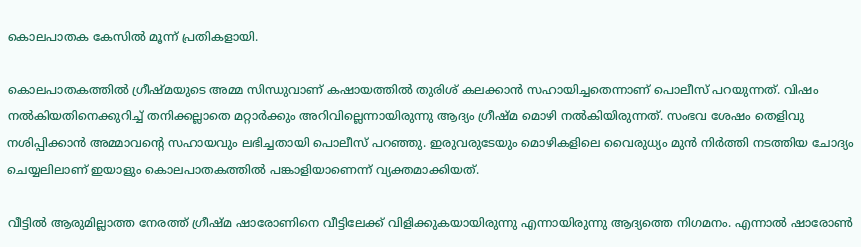കൊലപാതക കേസിൽ മൂന്ന് പ്രതികളായി.

കൊലപാതകത്തിൽ ഗ്രീഷ്മയുടെ അമ്മ സിന്ധുവാണ് കഷായത്തിൽ തുരിശ് കലക്കാന്‍ സഹായിച്ചതെന്നാണ് പൊലീസ് പറയുന്നത്. വിഷം നൽകിയതിനെക്കുറിച്ച് തനിക്കല്ലാതെ മറ്റാർക്കും അറിവില്ലെന്നായിരുന്നു ആദ്യം ഗ്രീഷ്മ മൊഴി നൽകിയിരുന്നത്. സംഭവ ശേഷം തെളിവു നശിപ്പിക്കാന്‍ അമ്മാവന്‍റെ സഹായവും ലഭിച്ചതായി പൊലീസ് പറഞ്ഞു. ഇരുവരുടേയും മൊഴികളിലെ വൈരുധ്യം മുന്‍ നിർത്തി നടത്തിയ ചോദ്യം ചെയ്യലിലാണ് ഇയാളും കൊലപാതകത്തിൽ പങ്കാളിയാണെന്ന് വ്യക്തമാക്കിയത്.

വീട്ടിൽ ആരുമില്ലാത്ത നേരത്ത് ഗ്രീഷ്മ ഷാരോണിനെ വീട്ടിലേക്ക് വിളിക്കുകയായിരുന്നു എന്നായിരുന്നു ആദ്യത്തെ നിഗമനം. എന്നാൽ ഷാരോൺ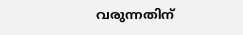വരുന്നതിന്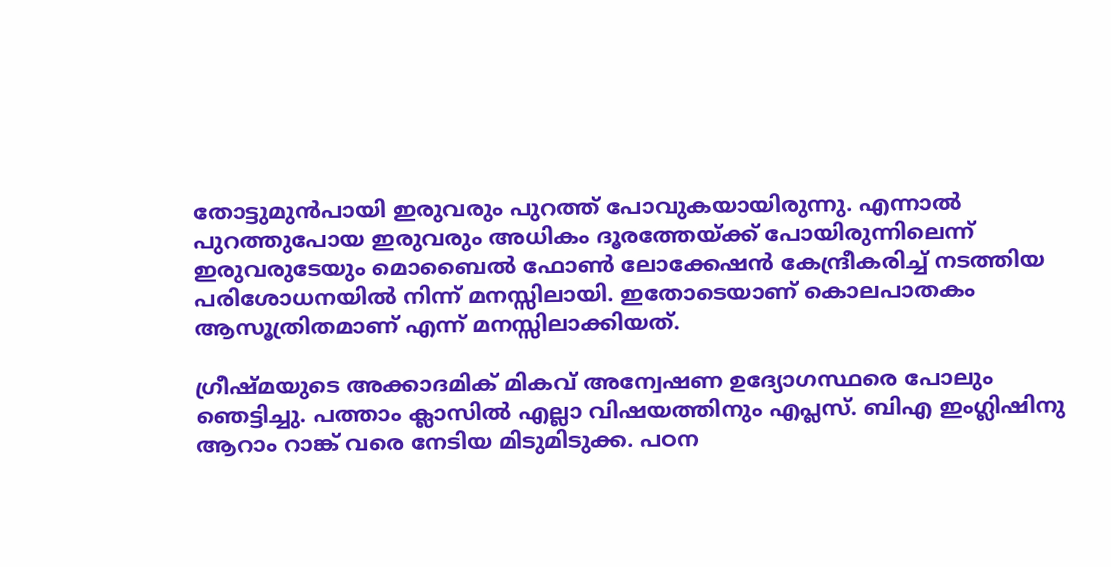തോട്ടുമുന്‍പായി ഇരുവരും പുറത്ത് പോവുകയായിരുന്നു. എന്നാൽ പുറത്തുപോയ ഇരുവരും അധികം ദൂരത്തേയ്ക്ക് പോയിരുന്നിലെന്ന് ഇരുവരുടേയും മൊബൈൽ ഫോൺ ലോക്കേഷന്‍ കേന്ദ്രീകരിച്ച് നടത്തിയ പരിശോധനയിൽ നിന്ന് മനസ്സിലായി. ഇതോടെയാണ് കൊലപാതകം ആസൂത്രിതമാണ് എന്ന് മനസ്സിലാക്കിയത്.

ഗ്രീഷ്മയുടെ അക്കാദമിക് മികവ് അന്വേഷണ ഉദ്യോഗസ്ഥരെ പോലും ഞെട്ടിച്ചു. പത്താം ക്ലാസിൽ എല്ലാ വിഷയത്തിനും എപ്ലസ്. ബിഎ ഇംഗ്ലിഷിനു ആറാം റാങ്ക് വരെ നേടിയ മിടുമിടുക്ക. പഠന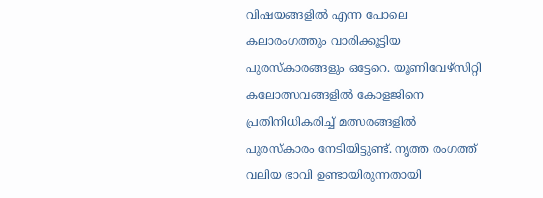വിഷയങ്ങളിൽ എന്ന പോലെ കലാരംഗത്തും വാരിക്കൂട്ടിയ പുരസ്കാരങ്ങളും ഒട്ടേറെ. യൂണിവേഴ്സിറ്റി കലോത്സവങ്ങളിൽ കോളജിനെ പ്രതിനിധികരിച്ച് മത്സരങ്ങളിൽ പുരസ്കാരം നേടിയിട്ടുണ്ട്. നൃത്ത രംഗത്ത് വലിയ ഭാവി ഉണ്ടായിരുന്നതായി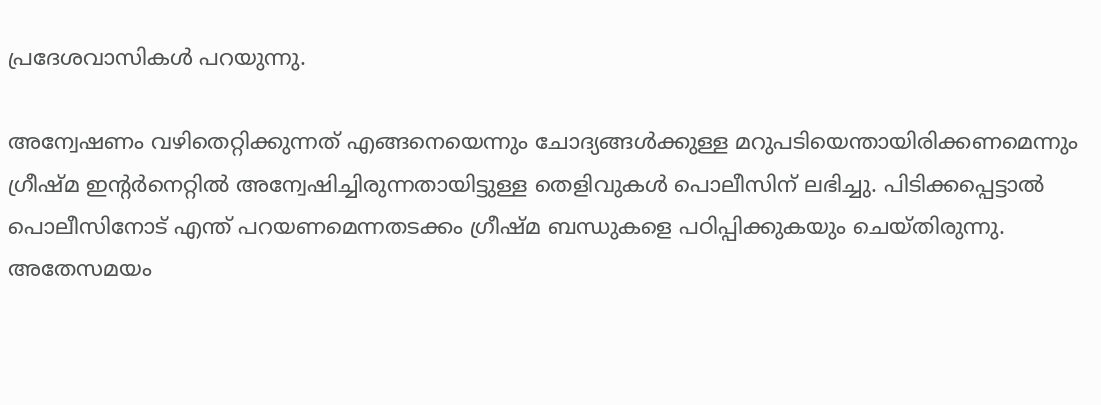പ്രദേശവാസികൾ പറയുന്നു.

അന്വേഷണം വഴിതെറ്റിക്കുന്നത് എങ്ങനെയെന്നും ചോദ്യങ്ങൾക്കുള്ള മറുപടിയെന്തായിരിക്കണമെന്നും ഗ്രീഷ്മ ഇന്‍റർനെറ്റിൽ അന്വേഷിച്ചിരുന്നതായിട്ടുള്ള തെളിവുകൾ പൊലീസിന് ലഭിച്ചു. പിടിക്കപ്പെട്ടാൽ പൊലീസിനോട് എന്ത് പറയണമെന്നതടക്കം ഗ്രീഷ്മ ബന്ധുകളെ പഠിപ്പിക്കുകയും ചെയ്തിരുന്നു. അതേസമയം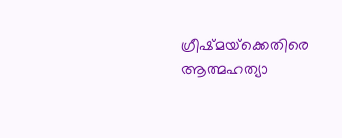ഗ്രീഷ്മയ്‌ക്കെതിരെ ആത്മഹത്യാ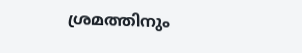ശ്രമത്തിനും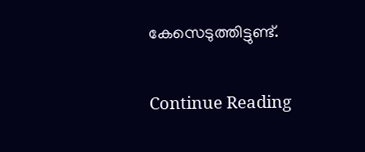കേസെടുത്തിട്ടുണ്ട്.

Continue Reading